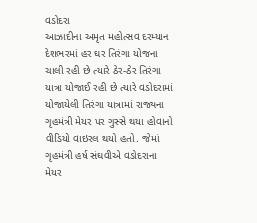વડોદરા
આઝાદીના અમૃત મહોત્સવ દરમ્યાન દેશભરમાં હર ઘર તિરંગા યોજના ચાલી રહી છે ત્યારે ઠેર-ઠેર તિરંગા યાત્રા યોજાઈ રહી છે ત્યારે વડોદરામાં યોજાયેલી તિરંગા યાત્રામાં રાજ્યના ગૃહમંત્રી મેયર પર ગુસ્સે થયા હોવાનો વીડિયો વાઇરલ થયો હતો. જેમાં ગૃહમંત્રી હર્ષ સંઘવીએ વડોદરાના મેયર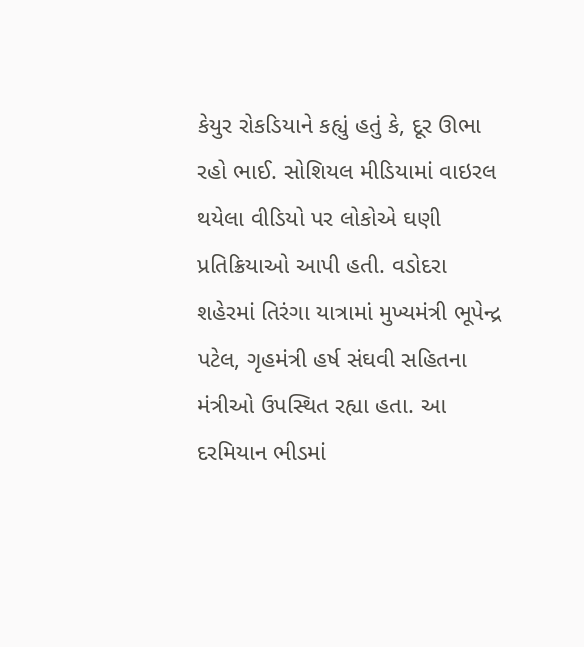કેયુર રોકડિયાને કહ્યું હતું કે, દૂર ઊભા રહો ભાઈ. સોશિયલ મીડિયામાં વાઇરલ થયેલા વીડિયો પર લોકોએ ઘણી પ્રતિક્રિયાઓ આપી હતી. વડોદરા શહેરમાં તિરંગા યાત્રામાં મુખ્યમંત્રી ભૂપેન્દ્ર પટેલ, ગૃહમંત્રી હર્ષ સંઘવી સહિતના મંત્રીઓ ઉપસ્થિત રહ્યા હતા. આ દરમિયાન ભીડમાં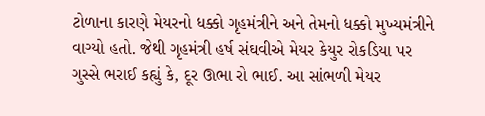ટોળાના કારણે મેયરનો ધક્કો ગૃહમંત્રીને અને તેમનો ધક્કો મુખ્યમંત્રીને વાગ્યો હતો. જેથી ગૃહમંત્રી હર્ષ સંઘવીએ મેયર કેયુર રોકડિયા પર ગુસ્સે ભરાઈ કહ્યું કે, દૂર ઊભા રો ભાઈ. આ સાંભળી મેયર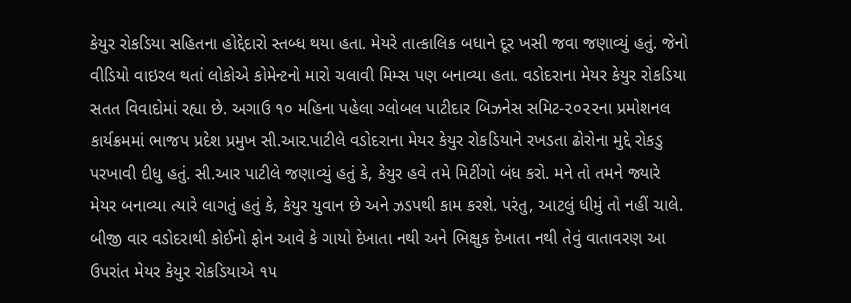કેયુર રોકડિયા સહિતના હોદ્દેદારો સ્તબ્ધ થયા હતા. મેયરે તાત્કાલિક બધાને દૂર ખસી જવા જણાવ્યું હતું. જેનો વીડિયો વાઇરલ થતાં લોકોએ કોમેન્ટનો મારો ચલાવી મિમ્સ પણ બનાવ્યા હતા. વડોદરાના મેયર કેયુર રોકડિયા સતત વિવાદોમાં રહ્યા છે. અગાઉ ૧૦ મહિના પહેલા ગ્લોબલ પાટીદાર બિઝનેસ સમિટ-૨૦૨૨ના પ્રમોશનલ કાર્યક્રમમાં ભાજપ પ્રદેશ પ્રમુખ સી.આર.પાટીલે વડોદરાના મેયર કેયુર રોકડિયાને રખડતા ઢોરોના મુદ્દે રોકડુ પરખાવી દીધુ હતું. સી.આર પાટીલે જણાવ્યું હતું કે, કેયુર હવે તમે મિટીંગો બંધ કરો. મને તો તમને જ્યારે મેયર બનાવ્યા ત્યારે લાગતું હતું કે, કેયુર યુવાન છે અને ઝડપથી કામ કરશે. પરંતુ, આટલું ધીમું તો નહીં ચાલે. બીજી વાર વડોદરાથી કોઈનો ફોન આવે કે ગાયો દેખાતા નથી અને ભિક્ષુક દેખાતા નથી તેવું વાતાવરણ આ ઉપરાંત મેયર કેયુર રોકડિયાએ ૧૫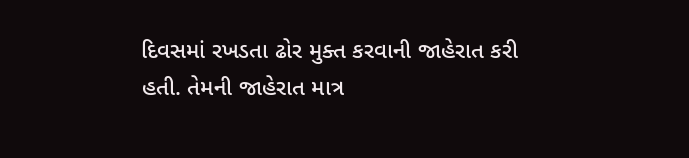દિવસમાં રખડતા ઢોર મુક્ત કરવાની જાહેરાત કરી હતી. તેમની જાહેરાત માત્ર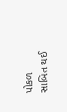પોકળ સાબિત થઈ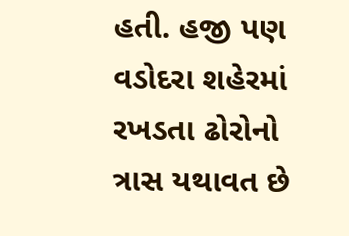હતી. હજી પણ વડોદરા શહેરમાં રખડતા ઢોરોનો ત્રાસ યથાવત છે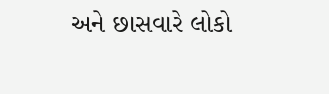અને છાસવારે લોકો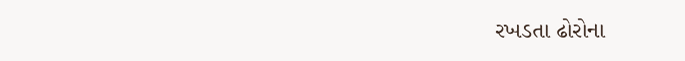રખડતા ઢોરોના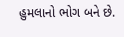હુમલાનો ભોગ બને છે.